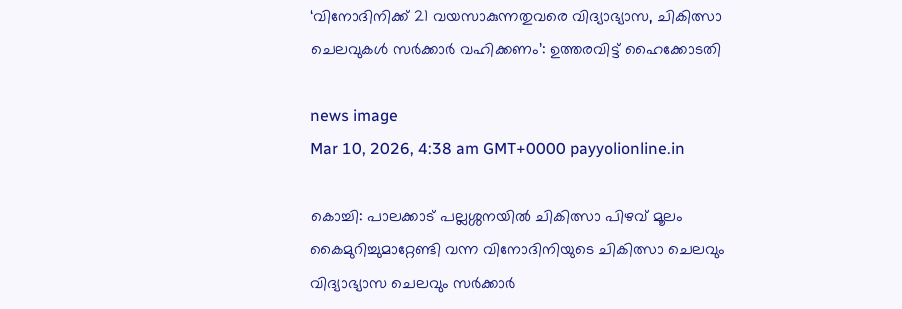‘വിനോദിനിക്ക് 21 വയസാകുന്നതുവരെ വിദ്യാഭ്യാസ, ചികിത്സാ ചെലവുകള്‍ സര്‍ക്കാര്‍ വഹിക്കണം’: ഉത്തരവിട്ട് ഹൈക്കോടതി

news image
Mar 10, 2026, 4:38 am GMT+0000 payyolionline.in

കൊച്ചി: പാലക്കാട് പല്ലശ്ശനയിൽ ചികിത്സാ പിഴവ് മൂലം കൈമുറിച്ചുമാറ്റേണ്ടി വന്ന വിനോദിനിയുടെ ചികിത്സാ ചെലവും വിദ്യാഭ്യാസ ചെലവും സർക്കാർ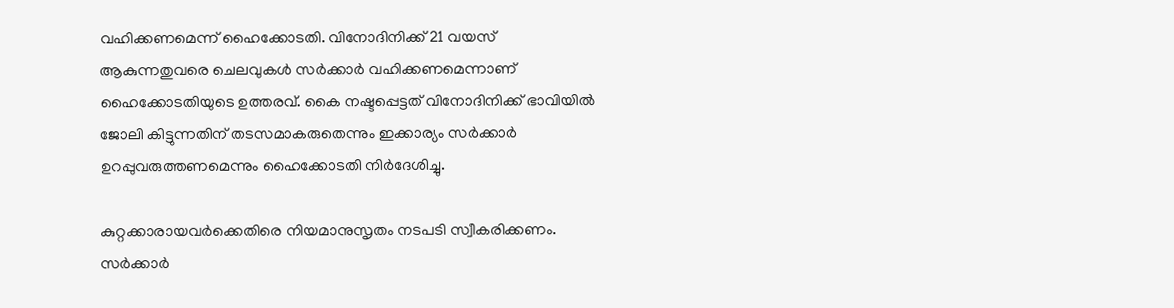വഹിക്കണമെന്ന് ഹൈക്കോടതി. വിനോദിനിക്ക് 21 വയസ് ആകുന്നതുവരെ ചെലവുകൾ സർക്കാർ വഹിക്കണമെന്നാണ് ഹൈക്കോടതിയുടെ ഉത്തരവ്. കൈ നഷ്ടപ്പെട്ടത് വിനോദിനിക്ക് ഭാവിയിൽ ജോലി കിട്ടുന്നതിന് തടസമാകരുതെന്നും ഇക്കാര്യം സർക്കാർ ഉറപ്പുവരുത്തണമെന്നും ഹൈക്കോടതി നിർദേശിച്ചു.

കുറ്റക്കാരായവർക്കെതിരെ നിയമാനുസൃതം നടപടി സ്വീകരിക്കണം. സർക്കാർ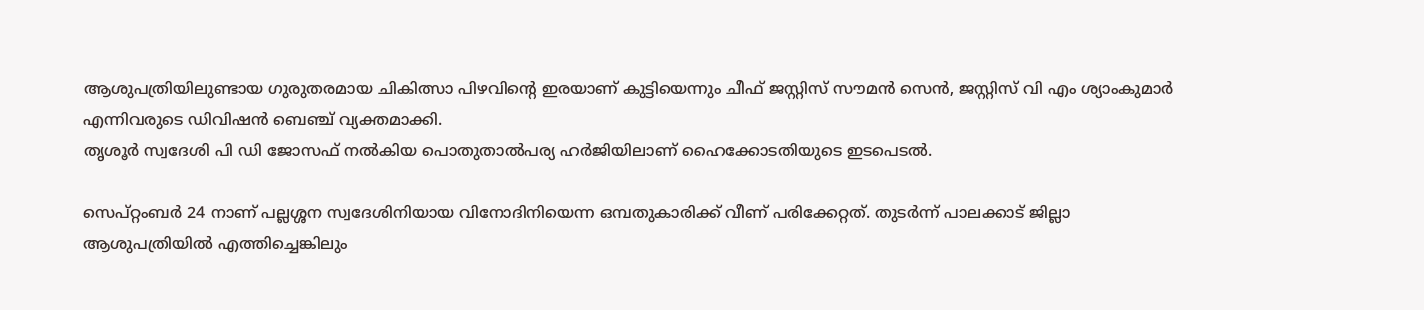ആശുപത്രിയിലുണ്ടായ ഗുരുതരമായ ചികിത്സാ പിഴവിന്റെ ഇരയാണ് കുട്ടിയെന്നും ചീഫ് ജസ്റ്റിസ് സൗമൻ സെൻ, ജസ്റ്റിസ് വി എം ശ്യാംകുമാർ എന്നിവരുടെ ഡിവിഷൻ ബെഞ്ച് വ്യക്തമാക്കി.
തൃശൂർ സ്വദേശി പി ഡി ജോസഫ് നൽകിയ പൊതുതാൽപര്യ ഹർജിയിലാണ് ഹൈക്കോടതിയുടെ ഇടപെടൽ.

സെപ്റ്റംബർ 24 നാണ് പല്ലശ്ശന സ്വദേശിനിയായ വിനോദിനിയെന്ന ഒമ്പതുകാരിക്ക് വീണ് പരിക്കേറ്റത്. തുടർന്ന് പാലക്കാട് ജില്ലാ ആശുപത്രിയിൽ എത്തിച്ചെങ്കിലും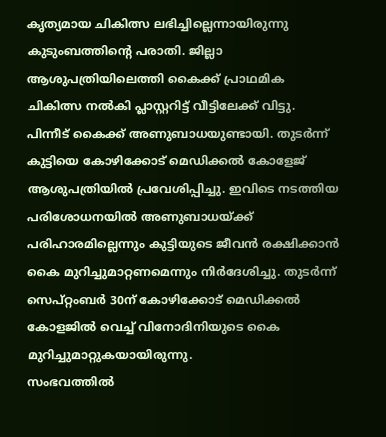കൃത്യമായ ചികിത്സ ലഭിച്ചില്ലെന്നായിരുന്നു കുടുംബത്തിന്റെ പരാതി. ജില്ലാ ആശുപത്രിയിലെത്തി കൈക്ക് പ്രാഥമിക ചികിത്സ നൽകി പ്ലാസ്റ്ററിട്ട് വീട്ടിലേക്ക് വിട്ടു. പിന്നീട് കൈക്ക് അണുബാധയുണ്ടായി. തുടർന്ന് കുട്ടിയെ കോഴിക്കോട് മെഡിക്കൽ കോളേജ് ആശുപത്രിയിൽ പ്രവേശിപ്പിച്ചു. ഇവിടെ നടത്തിയ പരിശോധനയിൽ അണുബാധയ്ക്ക് പരിഹാരമില്ലെന്നും കുട്ടിയുടെ ജീവൻ രക്ഷിക്കാൻ കൈ മുറിച്ചുമാറ്റണമെന്നും നിർദേശിച്ചു. തുടർന്ന് സെപ്റ്റംബർ 30ന് കോഴിക്കോട് മെഡിക്കൽ കോളജിൽ വെച്ച് വിനോദിനിയുടെ കൈ മുറിച്ചുമാറ്റുകയായിരുന്നു.
സംഭവത്തിൽ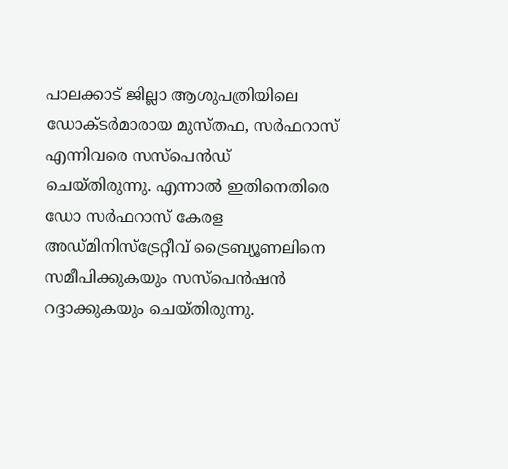പാലക്കാട് ജില്ലാ ആശുപത്രിയിലെ ഡോക്ടർമാരായ മുസ്തഫ, സർഫറാസ് എന്നിവരെ സസ്‌പെൻഡ് ചെയ്തിരുന്നു. എന്നാൽ ഇതിനെതിരെ ഡോ സർഫറാസ് കേരള അഡ്മിനിസ്‌ട്രേറ്റീവ് ട്രൈബ്യൂണലിനെ സമീപിക്കുകയും സസ്‌പെൻഷൻ റദ്ദാക്കുകയും ചെയ്തിരുന്നു.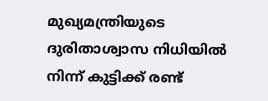മുഖ്യമന്ത്രിയുടെ ദുരിതാശ്വാസ നിധിയിൽ നിന്ന് കുട്ടിക്ക് രണ്ട്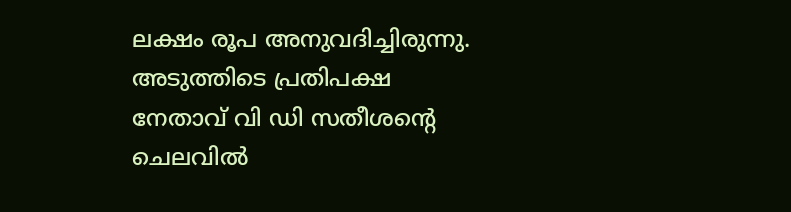ലക്ഷം രൂപ അനുവദിച്ചിരുന്നു. അടുത്തിടെ പ്രതിപക്ഷ നേതാവ് വി ഡി സതീശന്റെ ചെലവിൽ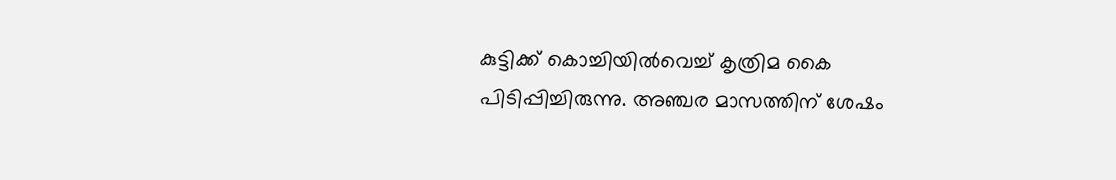കുട്ടിക്ക് കൊച്ചിയിൽവെച്ച് കൃത്രിമ കൈ പിടിപ്പിച്ചിരുന്നു. അഞ്ചര മാസത്തിന് ശേഷം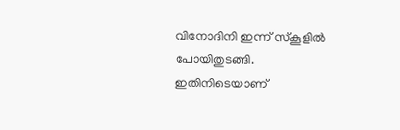വിനോദിനി ഇന്ന് സ്കൂളിൽ പോയിതുടങ്ങി. ഇതിനിടെയാണ്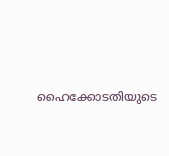ഹൈക്കോടതിയുടെ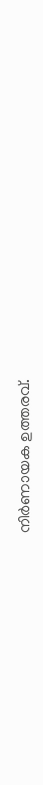നിർണായക ഉത്തരവ്.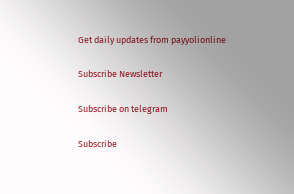Get daily updates from payyolionline

Subscribe Newsletter

Subscribe on telegram

Subscribe